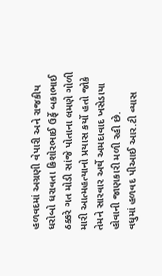હળવદમાં અગ્રણી વેપારી અને રાજકીય ધરોબો ધરાવતા કિશોરભાઈ ઉર્ફે બકાભાઈ ઠક્કરે ગત મોડી સાંજે પોતાના લમણે ગોળી મારી આત્મહત્યાનો પ્રયાસ કર્યો હતો જોકે તેમને સારવાર અર્થે અમદાવાદ ખસેડાયા હોવાની જાણકારી મળી રહી છે.
વધુમાં હળવદ પીઆઈ આર.ટી વ્યાસ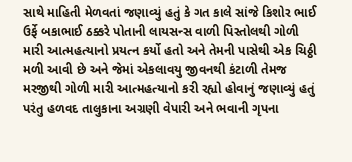સાથે માહિતી મેળવતાં જણાવ્યું હતું કે ગત કાલે સાંજે કિશોર ભાઈ ઉર્ફે બકાભાઈ ઠક્કરે પોતાની લાયસન્સ વાળી પિસ્તોલથી ગોળી મારી આત્મહત્યાનો પ્રયત્ન કર્યો હતો અને તેમની પાસેથી એક ચિઠ્ઠી મળી આવી છે અને જેમાં એકલાવયુ જીવનથી કંટાળી તેમજ મરજીથી ગોળી મારી આત્મહત્યાનો કરી રહ્યો હોવાનું જણાવ્યું હતું પરંતુ હળવદ તાલુકાના અગ્રણી વેપારી અને ભવાની ગૃપના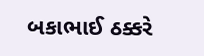બકાભાઈ ઠક્કરે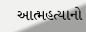આત્મહત્યાનો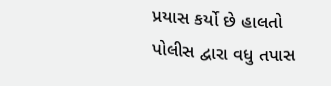પ્રયાસ કર્યો છે હાલતો પોલીસ દ્વારા વધુ તપાસ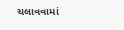ચલાવવામાં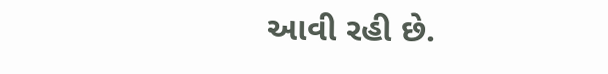આવી રહી છે.